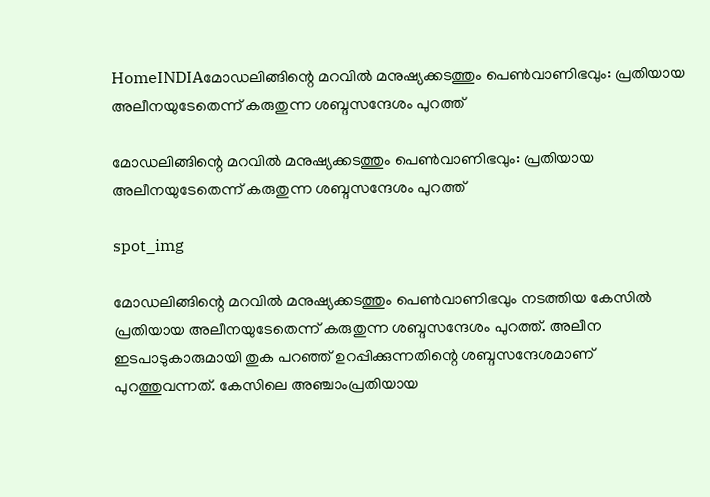HomeINDIAമോഡലിങ്ങിന്റെ മറവിൽ മനുഷ്യക്കടത്തും പെൺവാണിഭവും: പ്രതിയായ അലീനയുടേതെന്ന് കരുതുന്ന ശബ്ദസന്ദേശം പുറത്ത്

മോഡലിങ്ങിന്റെ മറവിൽ മനുഷ്യക്കടത്തും പെൺവാണിഭവും: പ്രതിയായ അലീനയുടേതെന്ന് കരുതുന്ന ശബ്ദസന്ദേശം പുറത്ത്

spot_img

മോഡലിങ്ങിന്റെ മറവിൽ മനുഷ്യക്കടത്തും പെൺവാണിഭവും നടത്തിയ കേസിൽ പ്രതിയായ അലീനയുടേതെന്ന് കരുതുന്ന ശബ്ദസന്ദേശം പുറത്ത്. അലീന ഇടപാടുകാരുമായി തുക പറഞ്ഞ് ഉറപ്പിക്കുന്നതിന്റെ ശബ്ദസന്ദേശമാണ് പുറത്തുവന്നത്. കേസിലെ അഞ്ചാംപ്രതിയായ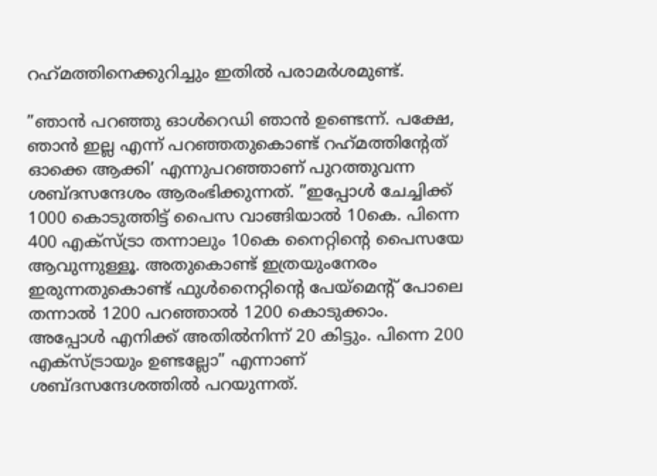റഹ്‌മത്തിനെക്കുറിച്ചും ഇതിൽ പരാമർശമുണ്ട്.

”ഞാൻ പറഞ്ഞു ഓൾറെഡി ഞാൻ ഉണ്ടെന്ന്. പക്ഷേ, ഞാൻ ഇല്ല എന്ന് പറഞ്ഞതുകൊണ്ട് റഹ്‌മത്തിന്റേത് ഓക്കെ ആക്കി’ എന്നുപറഞ്ഞാണ് പുറത്തുവന്ന ശബ്ദസന്ദേശം ആരംഭിക്കുന്നത്. ”ഇപ്പോൾ ചേച്ചിക്ക് 1000 കൊടുത്തിട്ട് പൈസ വാങ്ങിയാൽ 10കെ. പിന്നെ 400 എക്‌സ്ട്രാ തന്നാലും 10കെ നൈറ്റിന്റെ പൈസയേ ആവുന്നുള്ളൂ. അതുകൊണ്ട് ഇത്രയുംനേരം ഇരുന്നതുകൊണ്ട് ഫുൾനൈറ്റിന്റെ പേയ്‌മെന്റ് പോലെ തന്നാൽ 1200 പറഞ്ഞാൽ 1200 കൊടുക്കാം. അപ്പോൾ എനിക്ക് അതിൽനിന്ന് 20 കിട്ടും. പിന്നെ 200 എക്‌സ്ട്രായും ഉണ്ടല്ലോ” എന്നാണ് ശബ്ദസന്ദേശത്തിൽ പറയുന്നത്.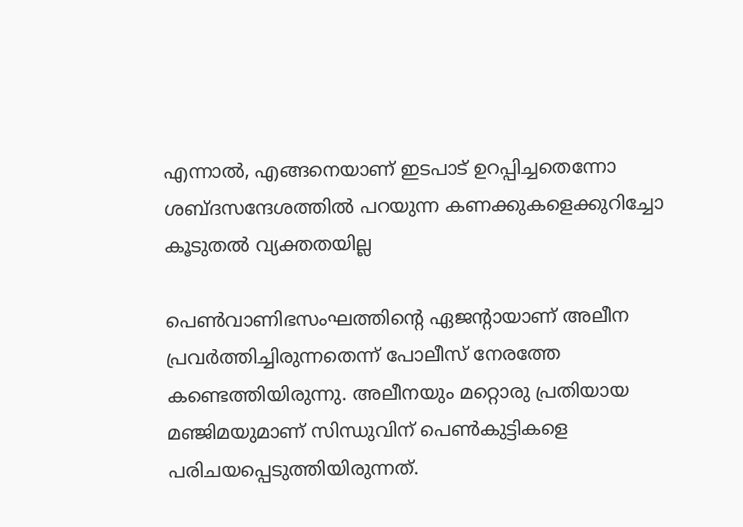എന്നാൽ, എങ്ങനെയാണ് ഇടപാട് ഉറപ്പിച്ചതെന്നോ ശബ്ദസന്ദേശത്തിൽ പറയുന്ന കണക്കുകളെക്കുറിച്ചോ കൂടുതൽ വ്യക്തതയില്ല

പെൺവാണിഭസംഘത്തിന്റെ ഏജന്റായാണ് അലീന പ്രവർത്തിച്ചിരുന്നതെന്ന് പോലീസ് നേരത്തേ കണ്ടെത്തിയിരുന്നു. അലീനയും മറ്റൊരു പ്രതിയായ മഞ്ജിമയുമാണ് സിന്ധുവിന് പെൺകുട്ടികളെ പരിചയപ്പെടുത്തിയിരുന്നത്.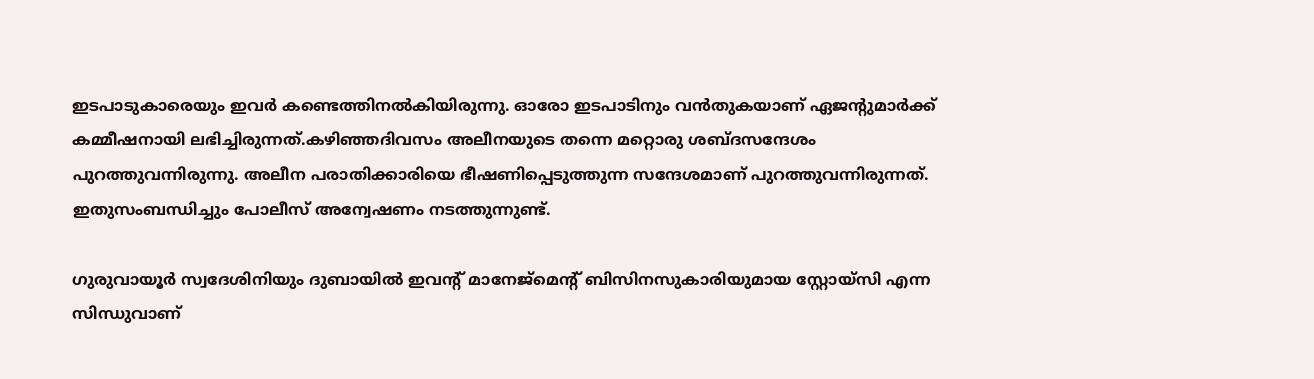ഇടപാടുകാരെയും ഇവർ കണ്ടെത്തിനൽകിയിരുന്നു. ഓരോ ഇടപാടിനും വൻതുകയാണ് ഏജന്റുമാർക്ക് കമ്മീഷനായി ലഭിച്ചിരുന്നത്.കഴിഞ്ഞദിവസം അലീനയുടെ തന്നെ മറ്റൊരു ശബ്ദസന്ദേശം പുറത്തുവന്നിരുന്നു. അലീന പരാതിക്കാരിയെ ഭീഷണിപ്പെടുത്തുന്ന സന്ദേശമാണ് പുറത്തുവന്നിരുന്നത്. ഇതുസംബന്ധിച്ചും പോലീസ് അന്വേഷണം നടത്തുന്നുണ്ട്.

ഗുരുവായൂർ സ്വദേശിനിയും ദുബായിൽ ഇവന്റ് മാനേജ്‌മെന്റ് ബിസിനസുകാരിയുമായ സ്റ്റോയ്‌സി എന്ന സിന്ധുവാണ്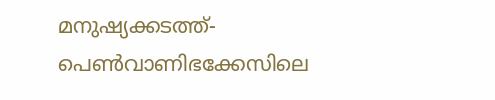മനുഷ്യക്കടത്ത്-പെൺവാണിഭക്കേസിലെ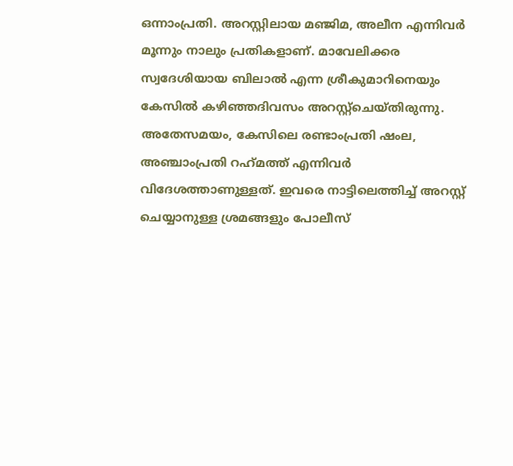ഒന്നാംപ്രതി. അറസ്റ്റിലായ മഞ്ജിമ, അലീന എന്നിവർ മൂന്നും നാലും പ്രതികളാണ്. മാവേലിക്കര സ്വദേശിയായ ബിലാൽ എന്ന ശ്രീകുമാറിനെയും കേസിൽ കഴിഞ്ഞദിവസം അറസ്റ്റ്‌ചെയ്തിരുന്നു. അതേസമയം, കേസിലെ രണ്ടാംപ്രതി ഷംല, അഞ്ചാംപ്രതി റഹ്‌മത്ത് എന്നിവർ വിദേശത്താണുള്ളത്. ഇവരെ നാട്ടിലെത്തിച്ച് അറസ്റ്റ് ചെയ്യാനുള്ള ശ്രമങ്ങളും പോലീസ്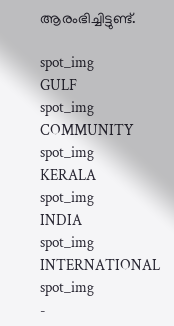ആരംഭിച്ചിട്ടുണ്ട്.

spot_img
GULF
spot_img
COMMUNITY
spot_img
KERALA
spot_img
INDIA
spot_img
INTERNATIONAL
spot_img
-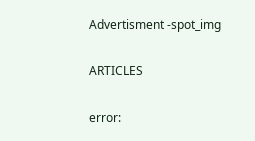Advertisment -spot_img

ARTICLES

error: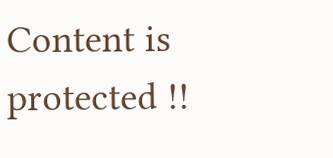Content is protected !!